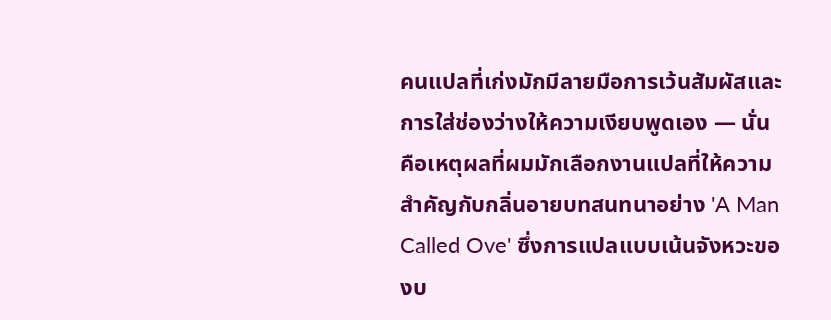คนแปลที่เก่งมักมีลายมือการเว้นสัมผัสและการใส่ช่องว่างให้ความเงียบพูดเอง — นั่นคือเหตุผลที่ผมมักเลือกงานแปลที่ให้ความสำคัญกับกลิ่นอายบทสนทนาอย่าง 'A Man Called Ove' ซึ่งการแปลแบบเน้นจังหวะของบ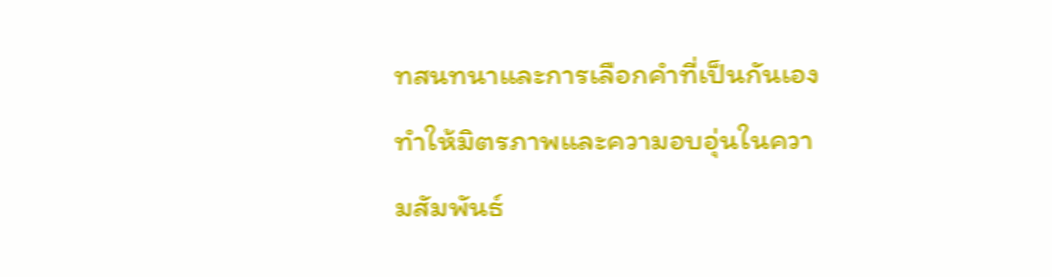ทสนทนาและการเลือกคำที่เป็นกันเอง ทำให้มิตรภาพและความอบอุ่นในความสัมพันธ์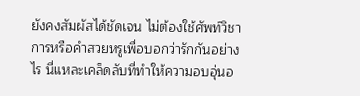ยังคงสัมผัสได้ชัดเจน ไม่ต้องใช้ศัพท์วิชาการหรือคำสวยหรูเพื่อบอกว่ารักกันอย่างไร นี่แหละเคล็ดลับที่ทำให้ความอบอุ่นอ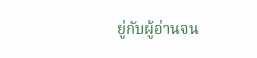ยู่กับผู้อ่านจน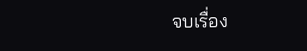จบเรื่อง